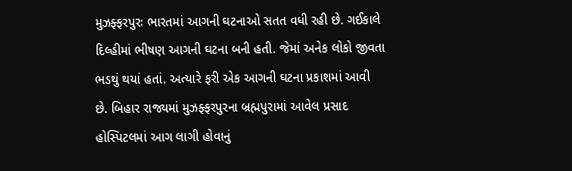મુઝફ્ફરપુરઃ ભારતમાં આગની ઘટનાઓ સતત વધી રહી છે. ગઈકાલે દિલ્હીમાં ભીષણ આગની ઘટના બની હતી. જેમાં અનેક લોકો જીવતા ભડથું થયાં હતાં. અત્યારે ફરી એક આગની ઘટના પ્રકાશમાં આવી છે. બિહાર રાજ્યમાં મુઝફ્ફરપુરના બ્રહ્મપુરામાં આવેલ પ્રસાદ હોસ્પિટલમાં આગ લાગી હોવાનું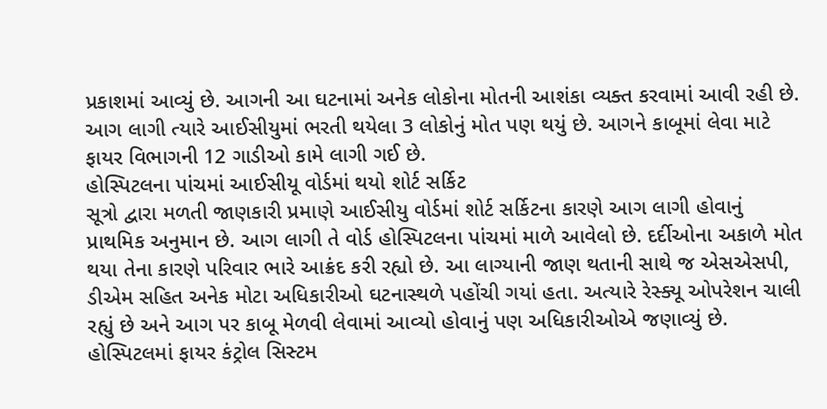પ્રકાશમાં આવ્યું છે. આગની આ ઘટનામાં અનેક લોકોના મોતની આશંકા વ્યક્ત કરવામાં આવી રહી છે. આગ લાગી ત્યારે આઈસીયુમાં ભરતી થયેલા 3 લોકોનું મોત પણ થયું છે. આગને કાબૂમાં લેવા માટે ફાયર વિભાગની 12 ગાડીઓ કામે લાગી ગઈ છે.
હોસ્પિટલના પાંચમાં આઈસીયૂ વોર્ડમાં થયો શોર્ટ સર્કિટ
સૂત્રો દ્વારા મળતી જાણકારી પ્રમાણે આઈસીયુ વોર્ડમાં શોર્ટ સર્કિટના કારણે આગ લાગી હોવાનું પ્રાથમિક અનુમાન છે. આગ લાગી તે વોર્ડ હોસ્પિટલના પાંચમાં માળે આવેલો છે. દર્દીઓના અકાળે મોત થયા તેના કારણે પરિવાર ભારે આક્રંદ કરી રહ્યો છે. આ લાગ્યાની જાણ થતાની સાથે જ એસએસપી, ડીએમ સહિત અનેક મોટા અધિકારીઓ ઘટનાસ્થળે પહોંચી ગયાં હતા. અત્યારે રેસ્ક્યૂ ઓપરેશન ચાલી રહ્યું છે અને આગ પર કાબૂ મેળવી લેવામાં આવ્યો હોવાનું પણ અધિકારીઓએ જણાવ્યું છે.
હોસ્પિટલમાં ફાયર કંટ્રોલ સિસ્ટમ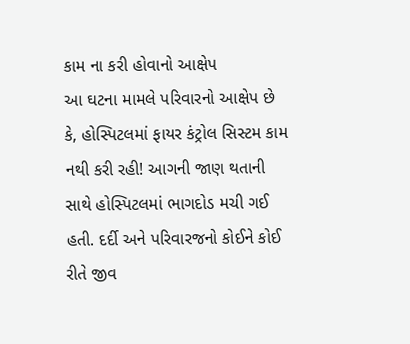કામ ના કરી હોવાનો આક્ષેપ
આ ઘટના મામલે પરિવારનો આક્ષેપ છે કે, હોસ્પિટલમાં ફાયર કંટ્રોલ સિસ્ટમ કામ નથી કરી રહી! આગની જાણ થતાની સાથે હોસ્પિટલમાં ભાગદોડ મચી ગઈ હતી. દર્દી અને પરિવારજનો કોઈને કોઈ રીતે જીવ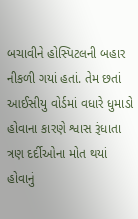બચાવીને હોસ્પિટલની બહાર નીકળી ગયાં હતાં. તેમ છતાં આઈસીયુ વોર્ડમાં વધારે ધુમાડો હોવાના કારણે શ્વાસ રૂંધાતા ત્રણ દર્દીઓના મોત થયાં હોવાનું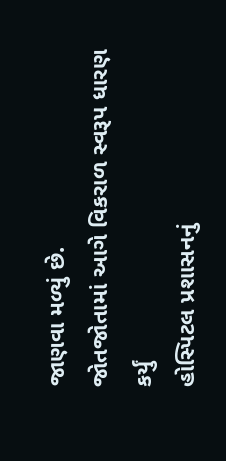જાણવા મળ્યું છે.
જોતજોતામાં આગે વિકરાળ સ્વરૂપ ધારણ કર્યું
હોસ્પિટલ પ્રશાસનનું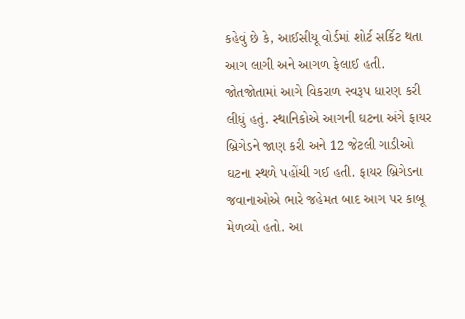કહેવું છે કે, આઈસીયૂ વોર્ડમાં શોર્ટ સર્કિટ થતા આગ લાગી અને આગળ ફેલાઈ હતી. જોતજોતામાં આગે વિકરાળ સ્વરૂપ ધારણ કરી લીધું હતું. સ્થાનિકોએ આગની ઘટના અંગે ફાયર બ્રિગેડને જાણ કરી અને 12 જેટલી ગાડીઓ ઘટના સ્થળે પહોંચી ગઈ હતી. ફાયર બ્રિગેડના જવાનાઓએ ભારે જહેમત બાદ આગ પર કાબૂ મેળવ્યો હતો. આ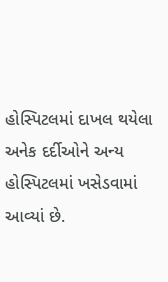હોસ્પિટલમાં દાખલ થયેલા અનેક દર્દીઓને અન્ય હોસ્પિટલમાં ખસેડવામાં આવ્યાં છે.